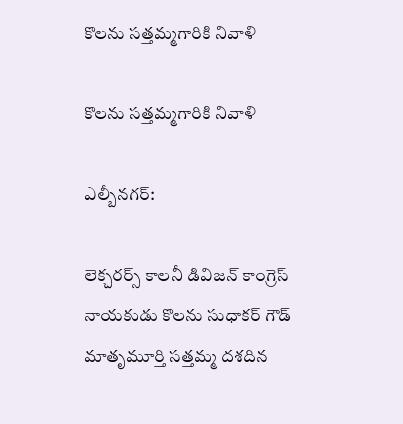కొలను సత్తమ్మగారికి నివాళి

కొలను సత్తమ్మగారికి నివాళి

ఎల్బీనగర్:

లెక్చరర్స్ కాలనీ డివిజన్ కాంగ్రెస్ నాయకుడు కొలను సుధాకర్ గౌడ్ మాతృమూర్తి సత్తమ్మ దశదిన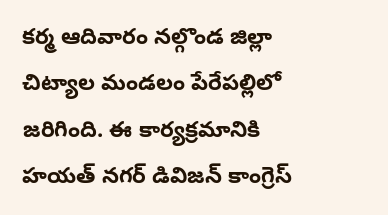కర్మ ఆదివారం నల్గొండ జిల్లా చిట్యాల మండలం పేరేపల్లిలో జరిగింది. ఈ కార్యక్రమానికి హయత్ నగర్ డివిజన్ కాంగ్రెస్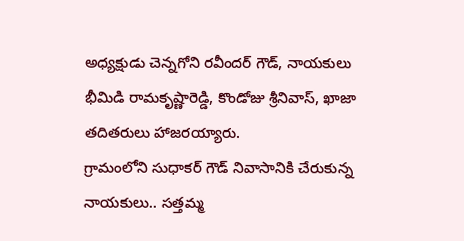అధ్యక్షుడు చెన్నగోని రవీందర్ గౌడ్, నాయకులు భీమిడి రామకృష్ణారెడ్డి, కొండోజు శ్రీనివాస్, ఖాజా తదితరులు హాజరయ్యారు.
గ్రామంలోని సుధాకర్ గౌడ్ నివాసానికి చేరుకున్న నాయకులు.. సత్తమ్మ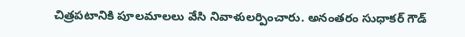చిత్రపటానికి పూలమాలలు వేసి నివాళులర్పించారు. అనంతరం సుధాకర్ గౌడ్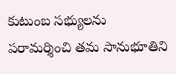కుటుంబ సభ్యులను పరామర్శించి తమ సానుభూతిని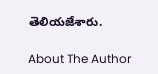తెలియజేశారు.

About The Author